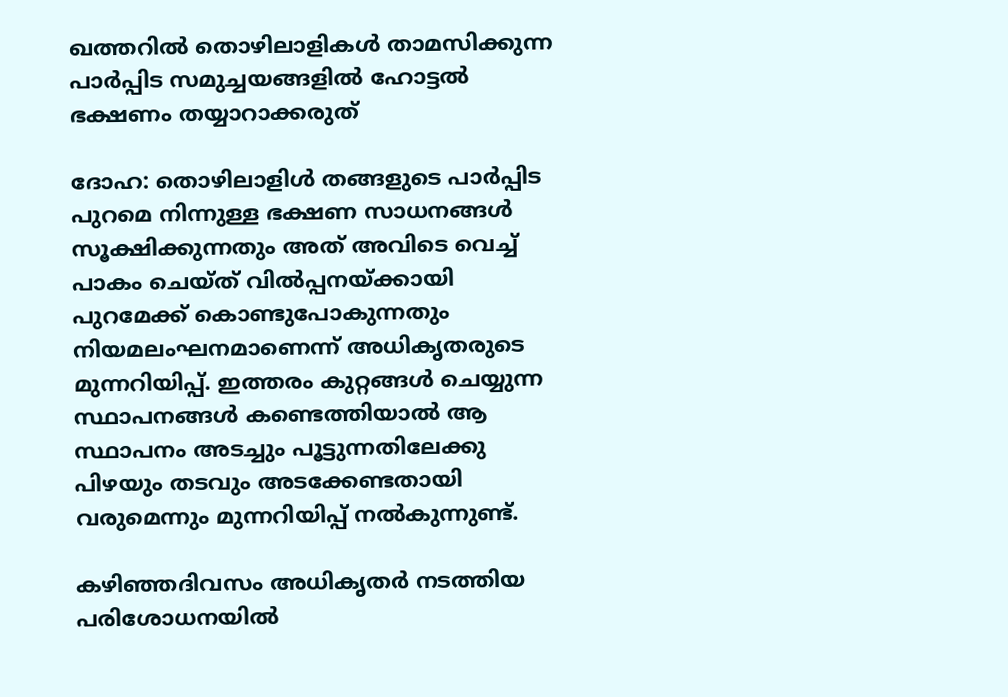ഖത്തറില്‍ തൊഴിലാളികള്‍ താമസിക്കുന്ന പാര്‍പ്പിട സമുച്ചയങ്ങളില്‍ ഹോട്ടല്‍ ഭക്ഷണം തയ്യാറാക്കരുത്

ദോഹ: തൊഴിലാളിള്‍ തങ്ങളുടെ പാര്‍പ്പിട പുറമെ നിന്നുള്ള ഭക്ഷണ സാധനങ്ങള്‍ സൂക്ഷിക്കുന്നതും അത് അവിടെ വെച്ച് പാകം ചെയ്ത് വില്‍പ്പനയ്ക്കായി പുറമേക്ക് കൊണ്ടുപോകുന്നതും നിയമലംഘനമാണെന്ന് അധികൃതരുടെ മുന്നറിയിപ്പ്. ഇത്തരം കുറ്റങ്ങള്‍ ചെയ്യുന്ന സ്ഥാപനങ്ങള്‍ കണ്ടെത്തിയാല്‍ ആ സ്ഥാപനം അടച്ചും പൂട്ടുന്നതിലേക്കു പിഴയും തടവും അടക്കേണ്ടതായി വരുമെന്നും മുന്നറിയിപ്പ് നല്‍കുന്നുണ്ട്.

കഴിഞ്ഞദിവസം അധികൃതര്‍ നടത്തിയ പരിശോധനയില്‍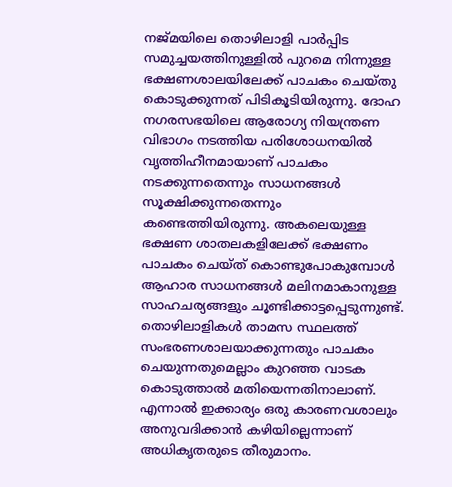നജ്മയിലെ തൊഴിലാളി പാര്‍പ്പിട സമുച്ചയത്തിനുള്ളില്‍ പുറമെ നിന്നുള്ള ഭക്ഷണശാലയിലേക്ക് പാചകം ചെയ്തു കൊടുക്കുന്നത് പിടികൂടിയിരുന്നു. ദോഹ നഗരസഭയിലെ ആരോഗ്യ നിയന്ത്രണ വിഭാഗം നടത്തിയ പരിശോധനയില്‍ വൃത്തിഹീനമായാണ് പാചകം നടക്കുന്നതെന്നും സാധനങ്ങള്‍ സൂക്ഷിക്കുന്നതെന്നും കണ്ടെത്തിയിരുന്നു. അകലെയുള്ള ഭക്ഷണ ശാതലകളിലേക്ക് ഭക്ഷണം പാചകം ചെയ്ത് കൊണ്ടുപോകുമ്പോള്‍ ആഹാര സാധനങ്ങള്‍ മലിനമാകാനുള്ള സാഹചര്യങ്ങളും ചൂണ്ടിക്കാട്ടപ്പെടുന്നുണ്ട്. തൊഴിലാളികള്‍ താമസ സ്ഥലത്ത് സംഭരണശാലയാക്കുന്നതും പാചകം ചെയുന്നതുമെല്ലാം കുറഞ്ഞ വാടക കൊടുത്താല്‍ മതിയെന്നതിനാലാണ്. എന്നാല്‍ ഇക്കാര്യം ഒരു കാരണവശാലും അനുവദിക്കാന്‍ കഴിയില്ലെന്നാണ് അധികൃതരുടെ തീരുമാനം.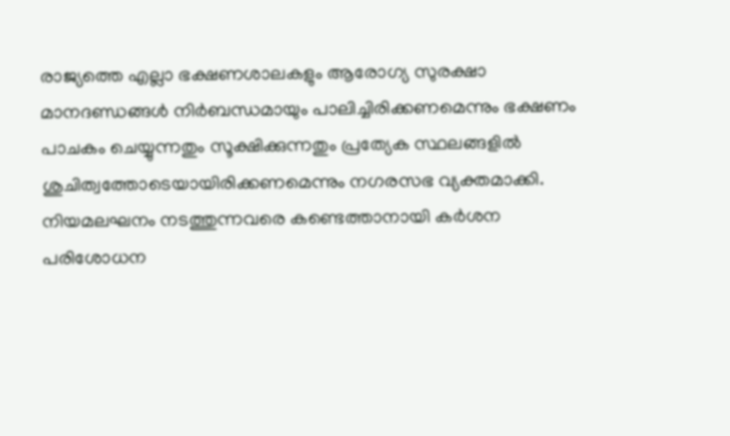രാജ്യത്തെ എല്ലാ ഭക്ഷണശാലകളും ആരോഗ്യ സുരക്ഷാ മാനദണ്ഡങ്ങള്‍ നിര്‍ബന്ധമായും പാലിച്ചിരിക്കണമെന്നും ഭക്ഷണം പാചകം ചെയ്യുന്നതും സൂക്ഷിക്കുന്നതും പ്രത്യേക സ്ഥലങ്ങളില്‍ ശുചിത്വത്തോടെയായിരിക്കണമെന്നും നഗരസഭ വ്യക്തമാക്കി. നിയമലഘനം നടത്തുന്നവരെ കണ്ടെത്താനായി കര്‍ശന പരിശോധന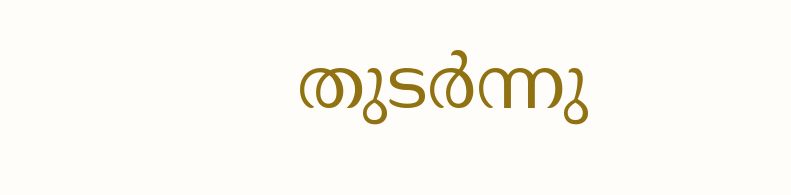തുടര്‍ന്നു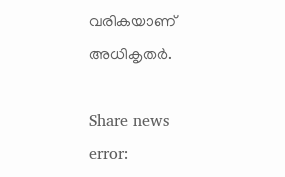വരികയാണ് അധികൃതര്‍.

Share news
error: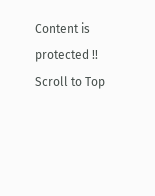Content is protected !!
Scroll to Top